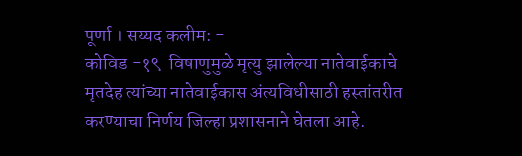पूर्णा । सय्यद कलीम: -
कोविड -१९  विषाणुमुळे मृत्यु झालेल्या नातेवाईकाचे मृतदेह त्यांच्या नातेवाईकास अंत्यविधीसाठी हस्तांतरीत करण्याचा निर्णय जिल्हा प्रशासनाने घेतला आहे.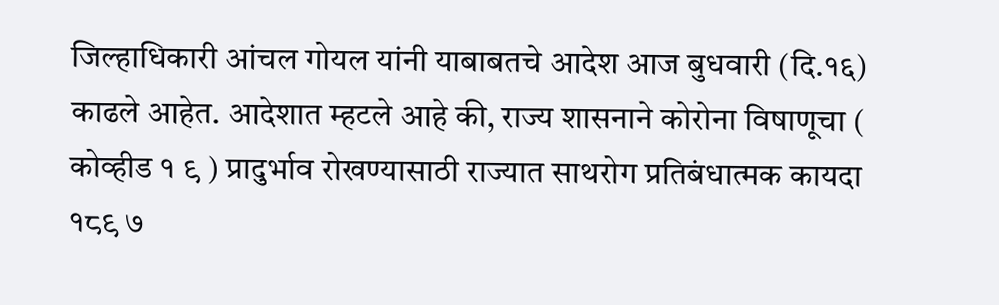जिल्हाधिकारी आंचल गोयल यांनी याबाबतचे आदेश आज बुधवारी (दि.१६) काढले आहेत. आदेशात म्हटले आहे की, राज्य शासनाने कोरोना विषाणूचा ( कोव्हीड १ ९ ) प्रादुर्भाव रोखण्यासाठी राज्यात साथरोग प्रतिबंधात्मक कायदा १८९ ७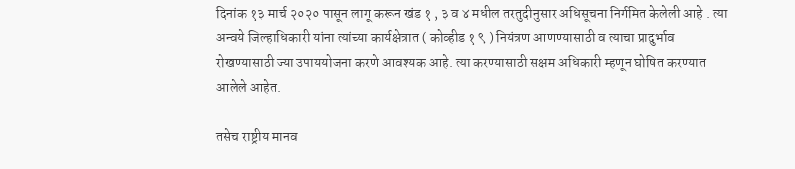दिनांक १३ मार्च २०२० पासून लागू करून खंड १ , ३ व ४ मधील तरतुदीनुसार अधिसूचना निर्गमित केलेली आहे . त्या अन्वये जिल्हाधिकारी यांना त्यांच्या कार्यक्षेत्रात ( कोव्हीड १ ९ ) नियंत्रण आणण्यासाठी व त्याचा प्रादुर्भाव रोखण्यासाठी ज्या उपाययोजना करणे आवश्यक आहे. त्या करण्यासाठी सक्षम अधिकारी म्हणून घोषित करण्यात आलेले आहेत.

तसेच राष्ट्रीय मानव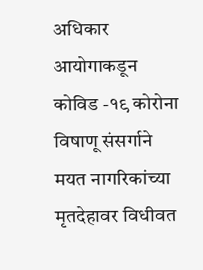अधिकार आयोगाकडून कोविड -१९ कोरोना विषाणू संसर्गाने मयत नागरिकांच्या मृतदेहावर विधीवत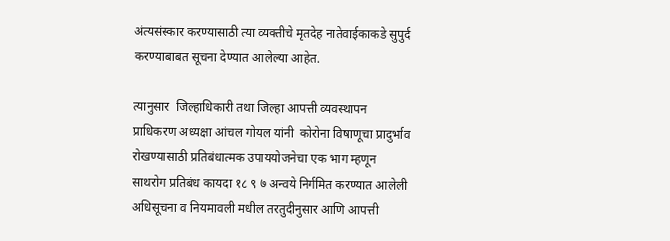अंत्यसंस्कार करण्यासाठी त्या व्यक्तीचे मृतदेह नातेवाईकाकडे सुपुर्द करण्याबाबत सूचना देण्यात आलेल्या आहेत.

त्यानुसार  जिल्हाधिकारी तथा जिल्हा आपत्ती व्यवस्थापन प्राधिकरण अध्यक्षा आंचल गोयल यांनी  कोरोना विषाणूचा प्रादुर्भाव रोखण्यासाठी प्रतिबंधात्मक उपाययोजनेचा एक भाग म्हणून साथरोग प्रतिबंध कायदा १८ ९ ७ अन्वये निर्गमित करण्यात आलेली अधिसूचना व नियमावली मधील तरतुदीनुसार आणि आपत्ती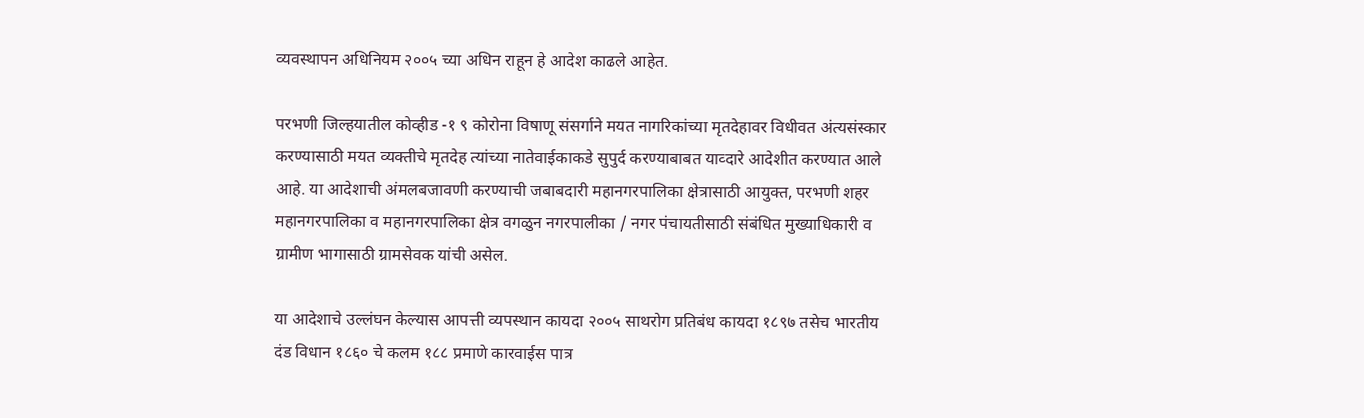व्यवस्थापन अधिनियम २००५ च्या अधिन राहून हे आदेश काढले आहेत.

परभणी जिल्हयातील कोव्हीड -१ ९ कोरोना विषाणू संसर्गाने मयत नागरिकांच्या मृतदेहावर विधीवत अंत्यसंस्कार करण्यासाठी मयत व्यक्तीचे मृतदेह त्यांच्या नातेवाईकाकडे सुपुर्द करण्याबाबत याव्दारे आदेशीत करण्यात आले आहे. या आदेशाची अंमलबजावणी करण्याची जबाबदारी महानगरपालिका क्षेत्रासाठी आयुक्त, परभणी शहर महानगरपालिका व महानगरपालिका क्षेत्र वगळुन नगरपालीका / नगर पंचायतीसाठी संबंधित मुख्याधिकारी व ग्रामीण भागासाठी ग्रामसेवक यांची असेल.

या आदेशाचे उल्लंघन केल्यास आपत्ती व्यपस्थान कायदा २००५ साथरोग प्रतिबंध कायदा १८९७ तसेच भारतीय दंड विधान १८६० चे कलम १८८ प्रमाणे कारवाईस पात्र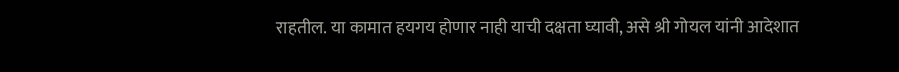राहतील. या कामात हयगय होणार नाही याची दक्षता घ्यावी, असे श्री गोयल यांनी आदेशात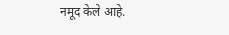नमूद केले आहे.